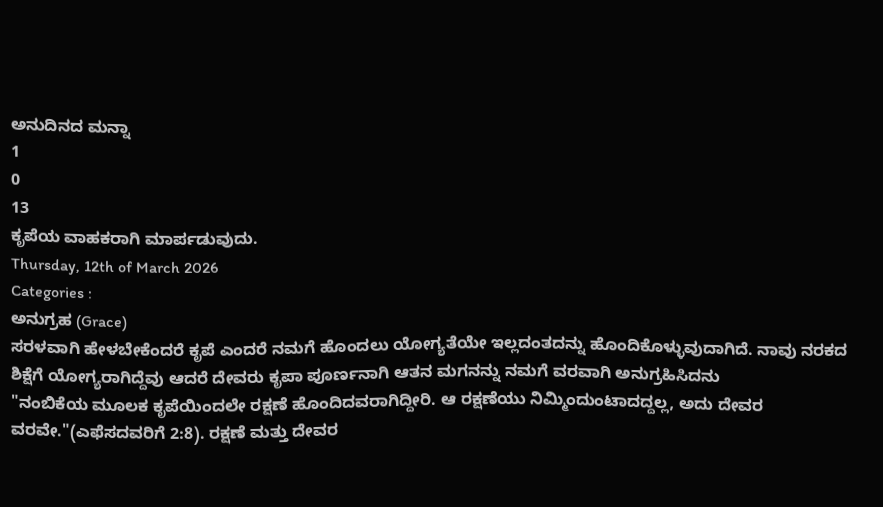ಅನುದಿನದ ಮನ್ನಾ
1
0
13
ಕೃಪೆಯ ವಾಹಕರಾಗಿ ಮಾರ್ಪಡುವುದು.
Thursday, 12th of March 2026
Categories :
ಅನುಗ್ರಹ (Grace)
ಸರಳವಾಗಿ ಹೇಳಬೇಕೆಂದರೆ ಕೃಪೆ ಎಂದರೆ ನಮಗೆ ಹೊಂದಲು ಯೋಗ್ಯತೆಯೇ ಇಲ್ಲದಂತದನ್ನು ಹೊಂದಿಕೊಳ್ಳುವುದಾಗಿದೆ. ನಾವು ನರಕದ ಶಿಕ್ಷೆಗೆ ಯೋಗ್ಯರಾಗಿದ್ದೆವು ಆದರೆ ದೇವರು ಕೃಪಾ ಪೂರ್ಣನಾಗಿ ಆತನ ಮಗನನ್ನು ನಮಗೆ ವರವಾಗಿ ಅನುಗ್ರಹಿಸಿದನು
"ನಂಬಿಕೆಯ ಮೂಲಕ ಕೃಪೆಯಿಂದಲೇ ರಕ್ಷಣೆ ಹೊಂದಿದವರಾಗಿದ್ದೀರಿ. ಆ ರಕ್ಷಣೆಯು ನಿಮ್ಮಿಂದುಂಟಾದದ್ದಲ್ಲ, ಅದು ದೇವರ ವರವೇ."(ಎಫೆಸದವರಿಗೆ 2:8). ರಕ್ಷಣೆ ಮತ್ತು ದೇವರ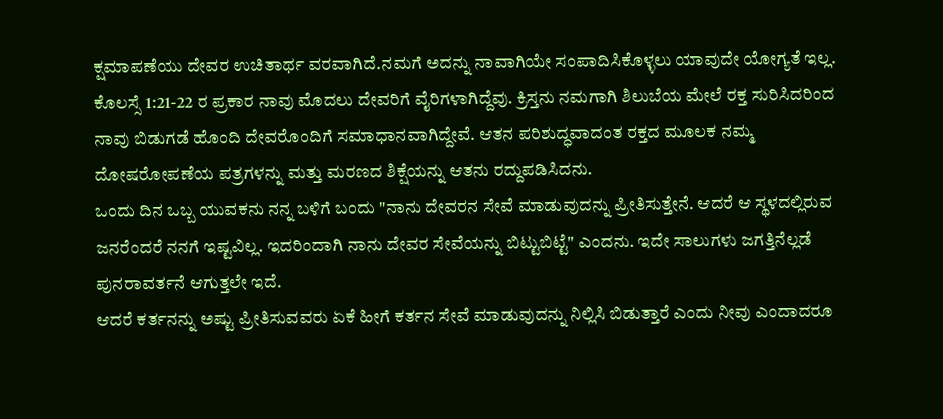ಕ್ಷಮಾಪಣೆಯು ದೇವರ ಉಚಿತಾರ್ಥ ವರವಾಗಿದೆ.ನಮಗೆ ಅದನ್ನು ನಾವಾಗಿಯೇ ಸಂಪಾದಿಸಿಕೊಳ್ಳಲು ಯಾವುದೇ ಯೋಗ್ಯತೆ ಇಲ್ಲ. ಕೊಲಸ್ಸೆ 1:21-22 ರ ಪ್ರಕಾರ ನಾವು ಮೊದಲು ದೇವರಿಗೆ ವೈರಿಗಳಾಗಿದ್ದೆವು. ಕ್ರಿಸ್ತನು ನಮಗಾಗಿ ಶಿಲುಬೆಯ ಮೇಲೆ ರಕ್ತ ಸುರಿಸಿದರಿಂದ ನಾವು ಬಿಡುಗಡೆ ಹೊಂದಿ ದೇವರೊಂದಿಗೆ ಸಮಾಧಾನವಾಗಿದ್ದೇವೆ. ಆತನ ಪರಿಶುದ್ಧವಾದಂತ ರಕ್ತದ ಮೂಲಕ ನಮ್ಮ ದೋಷರೋಪಣೆಯ ಪತ್ರಗಳನ್ನು ಮತ್ತು ಮರಣದ ಶಿಕ್ಷೆಯನ್ನು ಆತನು ರದ್ದುಪಡಿಸಿದನು.
ಒಂದು ದಿನ ಒಬ್ಬ ಯುವಕನು ನನ್ನ ಬಳಿಗೆ ಬಂದು "ನಾನು ದೇವರನ ಸೇವೆ ಮಾಡುವುದನ್ನು ಪ್ರೀತಿಸುತ್ತೇನೆ. ಆದರೆ ಆ ಸ್ಥಳದಲ್ಲಿರುವ ಜನರೆಂದರೆ ನನಗೆ ಇಷ್ಟವಿಲ್ಲ. ಇದರಿಂದಾಗಿ ನಾನು ದೇವರ ಸೇವೆಯನ್ನು ಬಿಟ್ಟುಬಿಟ್ಟೆ" ಎಂದನು. ಇದೇ ಸಾಲುಗಳು ಜಗತ್ತಿನೆಲ್ಲಡೆ ಪುನರಾವರ್ತನೆ ಆಗುತ್ತಲೇ ಇದೆ.
ಆದರೆ ಕರ್ತನನ್ನು ಅಷ್ಟು ಪ್ರೀತಿಸುವವರು ಏಕೆ ಹೀಗೆ ಕರ್ತನ ಸೇವೆ ಮಾಡುವುದನ್ನು ನಿಲ್ಲಿಸಿ ಬಿಡುತ್ತಾರೆ ಎಂದು ನೀವು ಎಂದಾದರೂ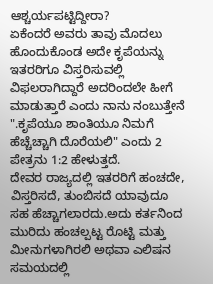ಆಶ್ಚರ್ಯಪಟ್ಟಿದ್ದೀರಾ?
ಏಕೆಂದರೆ ಅವರು ತಾವು ಮೊದಲು ಹೊಂದುಕೊಂಡ ಅದೇ ಕೃಪೆಯನ್ನು ಇತರರಿಗೂ ವಿಸ್ತರಿಸುವಲ್ಲಿ ವಿಫಲರಾಗಿದ್ದಾರೆ ಅದರಿಂದಲೇ ಹೀಗೆ ಮಾಡುತ್ತಾರೆ ಎಂದು ನಾನು ನಂಬುತ್ತೇನೆ
".ಕೃಪೆಯೂ ಶಾಂತಿಯೂ ನಿಮಗೆ ಹೆಚ್ಚೆಚ್ಚಾಗಿ ದೊರೆಯಲಿ" ಎಂದು 2 ಪೇತ್ರನು 1:2 ಹೇಳುತ್ತದೆ.
ದೇವರ ರಾಜ್ಯದಲ್ಲಿ ಇತರರಿಗೆ ಹಂಚದೇ, ವಿಸ್ತರಿಸದೆ, ತುಂಬಿಸದೆ ಯಾವುದೂ ಸಹ ಹೆಚ್ಚಾಗಲಾರದು.ಅದು ಕರ್ತನಿಂದ ಮುರಿದು ಹಂಚಲ್ಪಟ್ಟ ರೊಟ್ಟಿ ಮತ್ತು ಮೀನುಗಳಾಗಿರಲಿ ಅಥವಾ ಎಲಿಷನ ಸಮಯದಲ್ಲಿ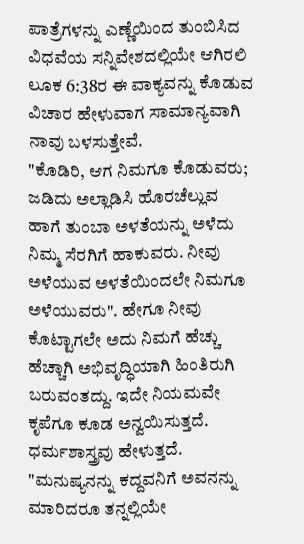ಪಾತ್ರೆಗಳನ್ನು ಎಣ್ಣೆಯಿಂದ ತುಂಬಿಸಿದ ವಿಧವೆಯ ಸನ್ನಿವೇಶದಲ್ಲಿಯೇ ಆಗಿರಲಿ
ಲೂಕ 6:38ರ ಈ ವಾಕ್ಯವನ್ನು ಕೊಡುವ ವಿಚಾರ ಹೇಳುವಾಗ ಸಾಮಾನ್ಯವಾಗಿ ನಾವು ಬಳಸುತ್ತೇವೆ.
"ಕೊಡಿರಿ, ಆಗ ನಿಮಗೂ ಕೊಡುವರು; ಜಡಿದು ಅಲ್ಲಾಡಿಸಿ ಹೊರಚೆಲ್ಲುವ ಹಾಗೆ ತುಂಬಾ ಅಳತೆಯನ್ನು ಅಳೆದು ನಿಮ್ಮ ಸೆರಗಿಗೆ ಹಾಕುವರು. ನೀವು ಅಳೆಯುವ ಅಳತೆಯಿಂದಲೇ ನಿಮಗೂ ಅಳೆಯುವರು". ಹೇಗೂ ನೀವು ಕೊಟ್ಟಾಗಲೇ ಅದು ನಿಮಗೆ ಹೆಚ್ಚು ಹೆಚ್ಚಾಗಿ ಅಭಿವೃದ್ಧಿಯಾಗಿ ಹಿಂತಿರುಗಿ ಬರುವಂತದ್ದು. ಇದೇ ನಿಯಮವೇ ಕೃಪೆಗೂ ಕೂಡ ಅನ್ವಯಿಸುತ್ತದೆ.
ಧರ್ಮಶಾಸ್ತ್ರವು ಹೇಳುತ್ತದೆ. "ಮನುಷ್ಯನನ್ನು ಕದ್ದವನಿಗೆ ಅವನನ್ನು ಮಾರಿದರೂ ತನ್ನಲ್ಲಿಯೇ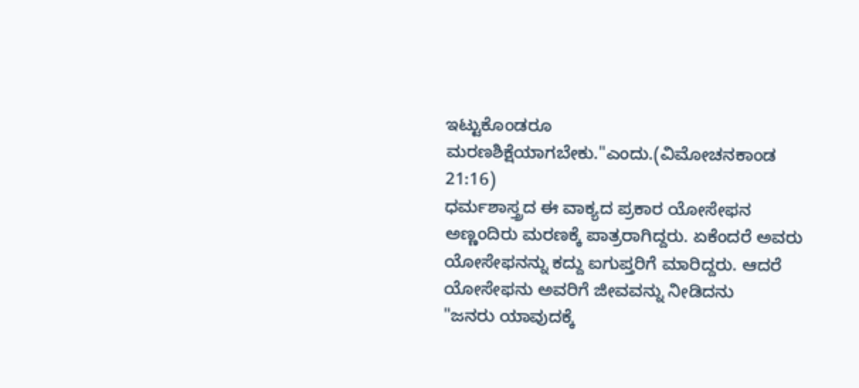ಇಟ್ಟುಕೊಂಡರೂ ಮರಣಶಿಕ್ಷೆಯಾಗಬೇಕು."ಎಂದು.(ವಿಮೋಚನಕಾಂಡ 21:16)
ಧರ್ಮಶಾಸ್ತ್ರದ ಈ ವಾಕ್ಯದ ಪ್ರಕಾರ ಯೋಸೇಫನ ಅಣ್ಣಂದಿರು ಮರಣಕ್ಕೆ ಪಾತ್ರರಾಗಿದ್ದರು. ಏಕೆಂದರೆ ಅವರು ಯೋಸೇಫನನ್ನು ಕದ್ದು ಐಗುಪ್ತರಿಗೆ ಮಾರಿದ್ದರು. ಆದರೆ ಯೋಸೇಫನು ಅವರಿಗೆ ಜೀವವನ್ನು ನೀಡಿದನು
"ಜನರು ಯಾವುದಕ್ಕೆ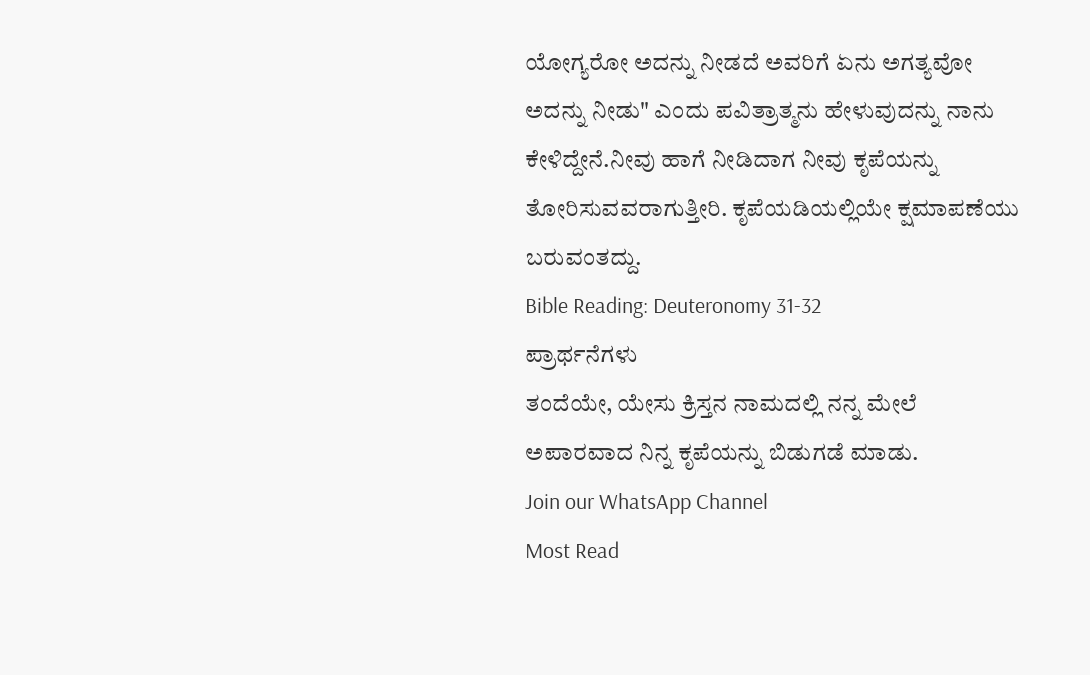ಯೋಗ್ಯರೋ ಅದನ್ನು ನೀಡದೆ ಅವರಿಗೆ ಏನು ಅಗತ್ಯವೋ ಅದನ್ನು ನೀಡು" ಎಂದು ಪವಿತ್ರಾತ್ಮನು ಹೇಳುವುದನ್ನು ನಾನು ಕೇಳಿದ್ದೇನೆ.ನೀವು ಹಾಗೆ ನೀಡಿದಾಗ ನೀವು ಕೃಪೆಯನ್ನು ತೋರಿಸುವವರಾಗುತ್ತೀರಿ. ಕೃಪೆಯಡಿಯಲ್ಲಿಯೇ ಕ್ಷಮಾಪಣೆಯು ಬರುವಂತದ್ದು.
Bible Reading: Deuteronomy 31-32
ಪ್ರಾರ್ಥನೆಗಳು
ತಂದೆಯೇ, ಯೇಸು ಕ್ರಿಸ್ತನ ನಾಮದಲ್ಲಿ ನನ್ನ ಮೇಲೆ ಅಪಾರವಾದ ನಿನ್ನ ಕೃಪೆಯನ್ನು ಬಿಡುಗಡೆ ಮಾಡು.
Join our WhatsApp Channel
Most Read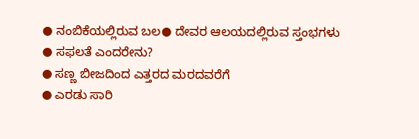● ನಂಬಿಕೆಯಲ್ಲಿರುವ ಬಲ● ದೇವರ ಆಲಯದಲ್ಲಿರುವ ಸ್ತಂಭಗಳು
● ಸಫಲತೆ ಎಂದರೇನು?
● ಸಣ್ಣ ಬೀಜದಿಂದ ಎತ್ತರದ ಮರದವರೆಗೆ
● ಎರಡು ಸಾರಿ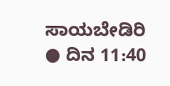ಸಾಯಬೇಡಿರಿ
● ದಿನ 11:40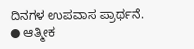ದಿನಗಳ ಉಪವಾಸ ಪ್ರಾರ್ಥನೆ.
● ಆತ್ಮೀಕ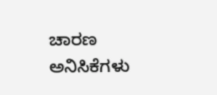ಚಾರಣ
ಅನಿಸಿಕೆಗಳು